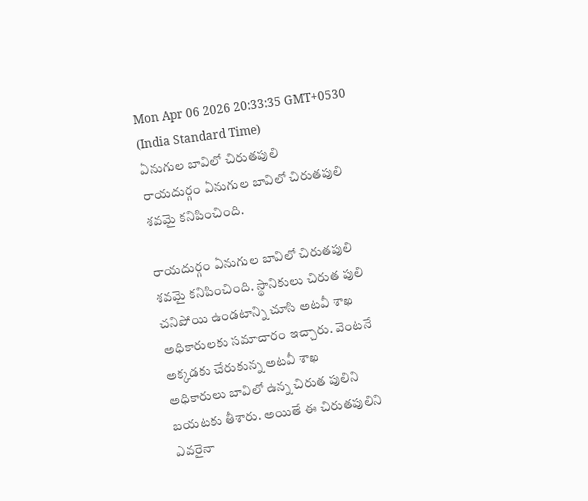Mon Apr 06 2026 20:33:35 GMT+0530 (India Standard Time)
ఏనుగుల బావిలో చిరుతపులి
రాయదుర్గం ఏనుగుల బావిలో చిరుతపులి శవమై కనిపించింది.

రాయదుర్గం ఏనుగుల బావిలో చిరుతపులి శవమై కనిపించింది. స్థానికులు చిరుత పులి చనిపోయి ఉండటాన్ని చూసి అటవీ శాఖ అధికారులకు సమాచారం ఇచ్చారు. వెంటనే అక్కడకు చేరుకున్న అటవీ శాఖ అధికారులు బావిలో ఉన్న చిరుత పులిని బయటకు తీశారు. అయితే ఈ చిరుతపులిని ఎవరైనా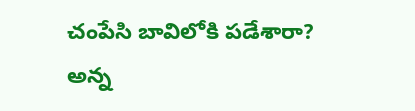చంపేసి బావిలోకి పడేశారా? అన్న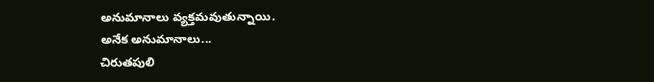అనుమానాలు వ్యక్తమవుతున్నాయి.
అనేక అనుమానాలు...
చిరుతపులి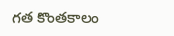గత కొంతకాలం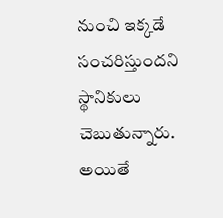నుంచి ఇక్కడే సంచరిస్తుందని స్థానికులు చెబుతున్నారు. అయితే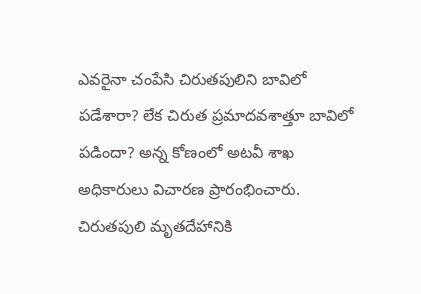ఎవరైనా చంపేసి చిరుతపులిని బావిలో పడేశారా? లేక చిరుత ప్రమాదవశాత్తూ బావిలో పడిందా? అన్న కోణంలో అటవీ శాఖ అధికారులు విచారణ ప్రారంభించారు. చిరుతపులి మృతదేహానికి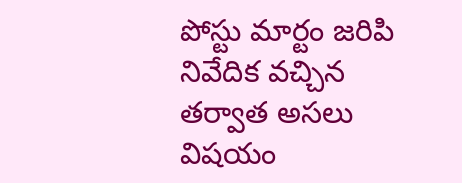పోస్టు మార్టం జరిపి నివేదిక వచ్చిన తర్వాత అసలు విషయం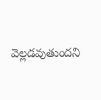వెల్లడవుతుందని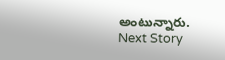అంటున్నారు.
Next Story